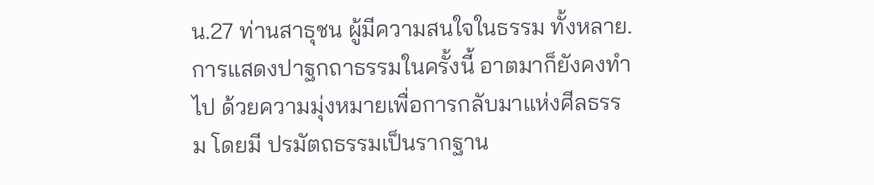น.27 ท่านสาธุชน ผู้มีความสนใจในธรรม ทั้งหลาย. การแสดงปาฐกถาธรรมในครั้งนี้ อาตมาก็ยังคงทำ ไป ด้วยความมุ่งหมายเพื่อการกลับมาแห่งศีลธรรม โดยมี ปรมัตถธรรมเป็นรากฐาน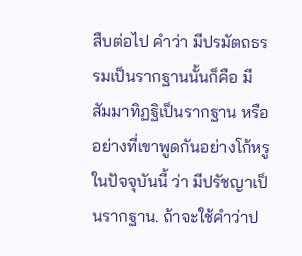สืบต่อไป คำว่า มีปรมัตถธรรมเป็นรากฐานนั้นก็คือ มี สัมมาทิฏฐิเป็นรากฐาน หรืออย่างที่เขาพูดกันอย่างโก้หรู ในปัจจุบันนี้ ว่า มีปรัชญาเป็นรากฐาน. ถ้าจะใช้คำว่าป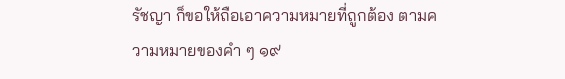รัชญา ก็ขอให้ถือเอาความหมายที่ถูกต้อง ตามความหมายของคำ ๆ ๑๙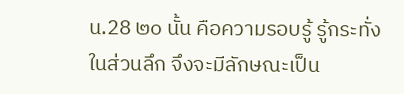น.28 ๒๐ นั้น คือความรอบรู้ รู้กระทั่งในส่วนลึก จึงจะมีลักษณะเป็น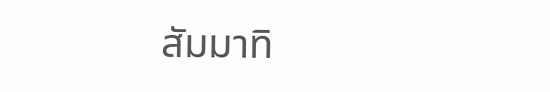สัมมาทิ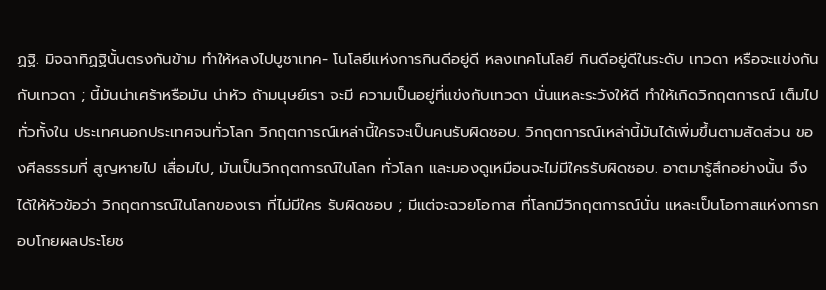ฏฐิ. มิจฉาทิฏฐินั้นตรงกันข้าม ทำให้หลงไปบูชาเทค- โนโลยีแห่งการกินดีอยู่ดี หลงเทคโนโลยี กินดีอยู่ดีในระดับ เทวดา หรือจะแข่งกันกับเทวดา ; นี้มันน่าเศร้าหรือมัน น่าหัว ถ้ามนุษย์เรา จะมี ความเป็นอยู่ที่แข่งกับเทวดา นั่นแหละระวังให้ดี ทำให้เกิดวิกฤตการณ์ เต็มไปทั่วทั้งใน ประเทศนอกประเทศจนทั่วโลก วิกฤตการณ์เหล่านี้ใครจะเป็นคนรับผิดชอบ. วิกฤตการณ์เหล่านี้มันได้เพิ่มขึ้นตามสัดส่วน ของศีลธรรมที่ สูญหายไป เสื่อมไป, มันเป็นวิกฤตการณ์ในโลก ทั่วโลก และมองดูเหมือนจะไม่มีใครรับผิดชอบ. อาตมารู้สึกอย่างนั้น จึงได้ให้หัวข้อว่า วิกฤตการณ์ในโลกของเรา ที่ไม่มีใคร รับผิดชอบ ; มีแต่จะฉวยโอกาส ที่โลกมีวิกฤตการณ์นั่น แหละเป็นโอกาสแห่งการกอบโกยผลประโยช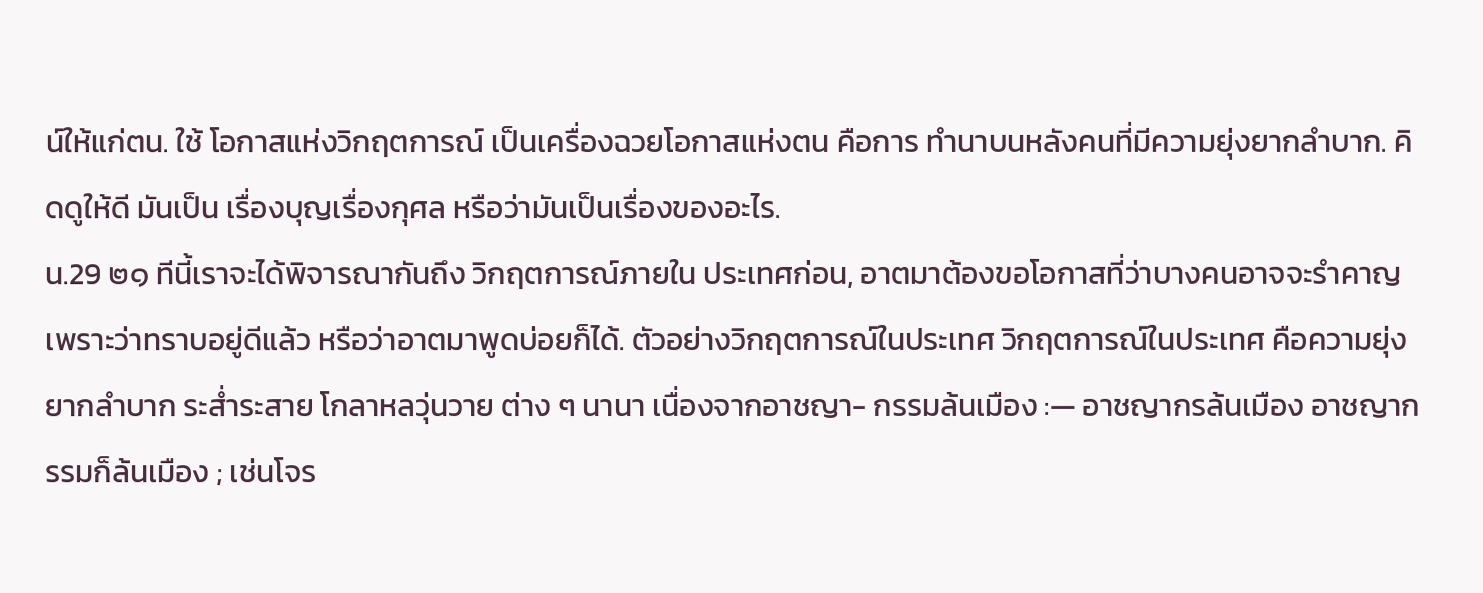น์ให้แก่ตน. ใช้ โอกาสแห่งวิกฤตการณ์ เป็นเครื่องฉวยโอกาสแห่งตน คือการ ทำนาบนหลังคนที่มีความยุ่งยากลำบาก. คิดดูให้ดี มันเป็น เรื่องบุญเรื่องกุศล หรือว่ามันเป็นเรื่องของอะไร.
น.29 ๒๑ ทีนี้เราจะได้พิจารณากันถึง วิกฤตการณ์ภายใน ประเทศก่อน, อาตมาต้องขอโอกาสที่ว่าบางคนอาจจะรำคาญ เพราะว่าทราบอยู่ดีแล้ว หรือว่าอาตมาพูดบ่อยก็ได้. ตัวอย่างวิกฤตการณ์ในประเทศ วิกฤตการณ์ในประเทศ คือความยุ่งยากลำบาก ระส่ำระสาย โกลาหลวุ่นวาย ต่าง ๆ นานา เนื่องจากอาชญา- กรรมล้นเมือง :— อาชญากรล้นเมือง อาชญากรรมก็ล้นเมือง ; เช่นโจร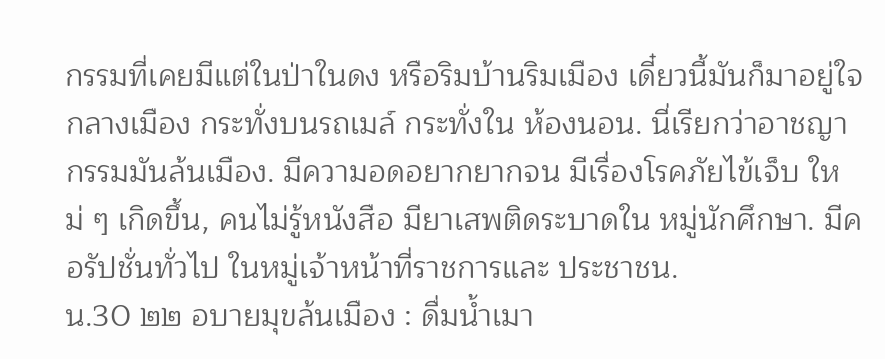กรรมที่เคยมีแต่ในป่าในดง หรือริมบ้านริมเมือง เดี๋ยวนี้มันก็มาอยู่ใจกลางเมือง กระทั่งบนรถเมล์ กระทั่งใน ห้องนอน. นี่เรียกว่าอาชญากรรมมันล้นเมือง. มีความอดอยากยากจน มีเรื่องโรคภัยไข้เจ็บ ใหม่ ๆ เกิดขึ้น, คนไม่รู้หนังสือ มียาเสพติดระบาดใน หมู่นักศึกษา. มีคอรัปชั่นทั่วไป ในหมู่เจ้าหน้าที่ราชการและ ประชาชน.
น.30 ๒๒ อบายมุขล้นเมือง : ดื่มน้ำเมา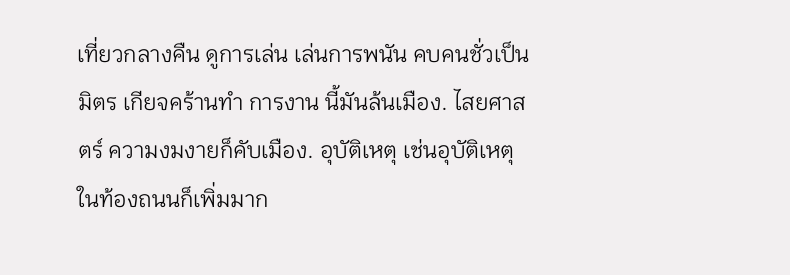เที่ยวกลางคืน ดูการเล่น เล่นการพนัน คบคนชั่วเป็นมิตร เกียจคร้านทำ การงาน นี้มันล้นเมือง. ไสยศาสตร์ ความงมงายก็คับเมือง. อุบัติเหตุ เช่นอุบัติเหตุในท้องถนนก็เพิ่มมาก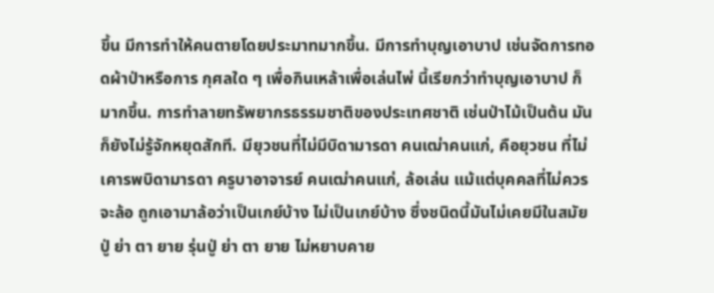ขึ้น มีการทำให้คนตายโดยประมาทมากขึ้น. มีการทำบุญเอาบาป เช่นจัดการทอดผ้าป่าหรือการ กุศลใด ๆ เพื่อกินเหล้าเพื่อเล่นไพ่ นี้เรียกว่าทำบุญเอาบาป ก็มากขึ้น. การทำลายทรัพยากรธรรมชาติของประเทศชาติ เช่นป่าไม้เป็นต้น มันก็ยังไม่รู้จักหยุดสักที. มียุวชนที่ไม่มีบิดามารดา คนเฒ่าคนแก่, คือยุวชน ที่ไม่เคารพบิดามารดา ครูบาอาจารย์ คนเฒ่าคนแก่, ล้อเล่น แม้แต่บุคคลที่ไม่ควรจะล้อ ถูกเอามาล้อว่าเป็นเกย์บ้าง ไม่เป็นเกย์บ้าง ซึ่งชนิดนี้มันไม่เคยมีในสมัย ปู่ ย่า ตา ยาย รุ่นปู่ ย่า ตา ยาย ไม่หยาบคาย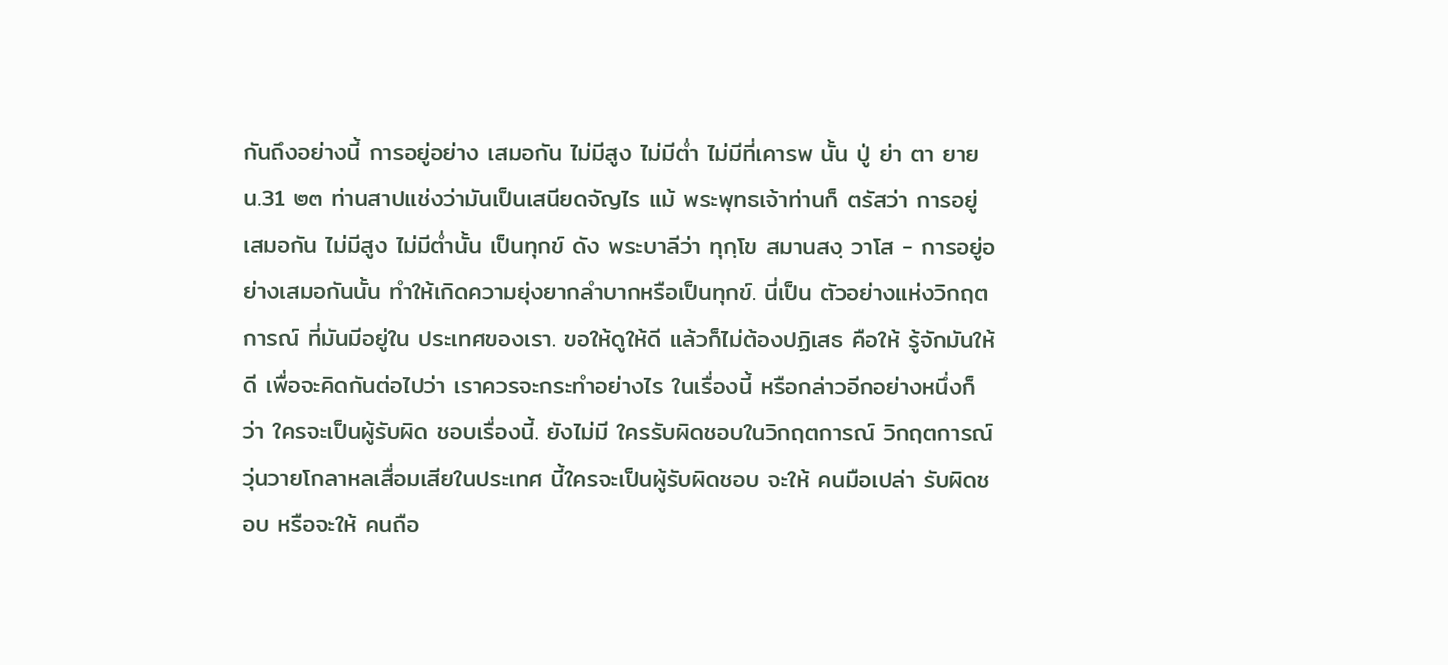กันถึงอย่างนี้ การอยู่อย่าง เสมอกัน ไม่มีสูง ไม่มีต่ำ ไม่มีที่เคารพ นั้น ปู่ ย่า ตา ยาย
น.31 ๒๓ ท่านสาปแช่งว่ามันเป็นเสนียดจัญไร แม้ พระพุทธเจ้าท่านก็ ตรัสว่า การอยู่เสมอกัน ไม่มีสูง ไม่มีต่ำนั้น เป็นทุกข์ ดัง พระบาลีว่า ทุกฺโข สมานสงฺ วาโส - การอยู่อย่างเสมอกันนั้น ทำให้เกิดความยุ่งยากลำบากหรือเป็นทุกข์. นี่เป็น ตัวอย่างแห่งวิกฤตการณ์ ที่มันมีอยู่ใน ประเทศของเรา. ขอให้ดูให้ดี แล้วก็ไม่ต้องปฏิเสธ คือให้ รู้จักมันให้ดี เพื่อจะคิดกันต่อไปว่า เราควรจะกระทำอย่างไร ในเรื่องนี้ หรือกล่าวอีกอย่างหนึ่งก็ว่า ใครจะเป็นผู้รับผิด ชอบเรื่องนี้. ยังไม่มี ใครรับผิดชอบในวิกฤตการณ์ วิกฤตการณ์วุ่นวายโกลาหลเสื่อมเสียในประเทศ นี้ใครจะเป็นผู้รับผิดชอบ จะให้ คนมือเปล่า รับผิดชอบ หรือจะให้ คนถือ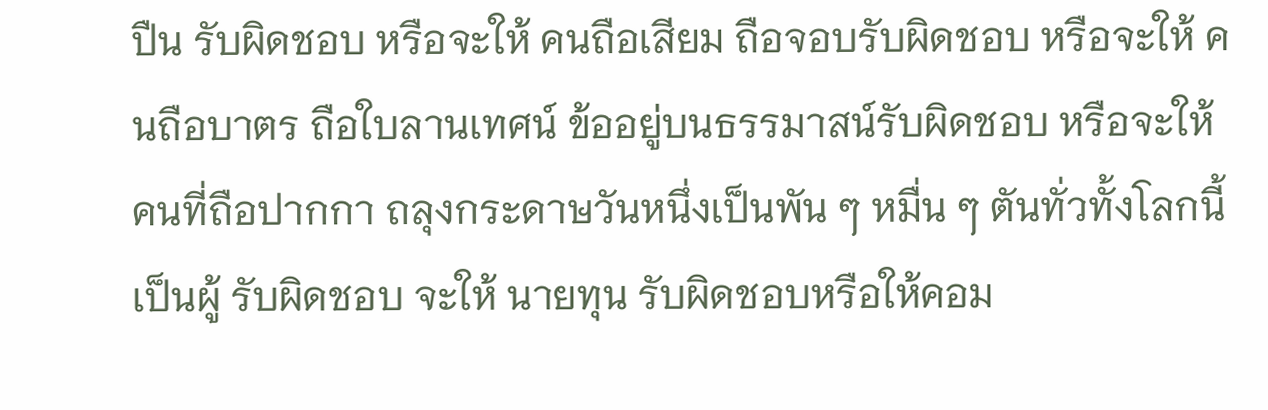ปืน รับผิดชอบ หรือจะให้ คนถือเสียม ถือจอบรับผิดชอบ หรือจะให้ คนถือบาตร ถือใบลานเทศน์ ข้ออยู่บนธรรมาสน์รับผิดชอบ หรือจะให้ คนที่ถือปากกา ถลุงกระดาษวันหนึ่งเป็นพัน ๆ หมื่น ๆ ตันทั่วทั้งโลกนี้เป็นผู้ รับผิดชอบ จะให้ นายทุน รับผิดชอบหรือให้คอม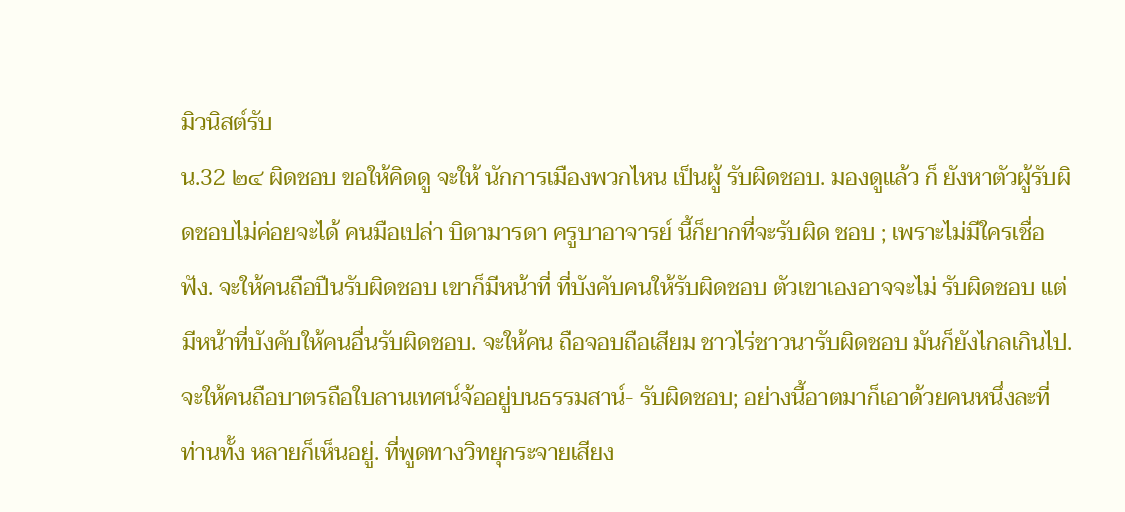มิวนิสต์รับ
น.32 ๒๔ ผิดชอบ ขอให้คิดดู จะให้ นักการเมืองพวกไหน เป็นผู้ รับผิดชอบ. มองดูแล้ว ก็ ยังหาตัวผู้รับผิดชอบไม่ค่อยจะได้ คนมือเปล่า บิดามารดา ครูบาอาจารย์ นี้ก็ยากที่จะรับผิด ชอบ ; เพราะไม่มีใครเชื่อฟัง. จะให้คนถือปืนรับผิดชอบ เขาก็มีหน้าที่ ที่บังคับคนให้รับผิดชอบ ตัวเขาเองอาจจะไม่ รับผิดชอบ แต่มีหน้าที่บังคับให้คนอื่นรับผิดชอบ. จะให้คน ถือจอบถือเสียม ชาวไร่ชาวนารับผิดชอบ มันก็ยังไกลเกินไป. จะให้คนถือบาตรถือใบลานเทศน์จ้ออยู่บนธรรมสาน์- รับผิดชอบ; อย่างนี้อาตมาก็เอาด้วยคนหนึ่งละที่ท่านทั้ง หลายก็เห็นอยู่. ที่พูดทางวิทยุกระจายเสียง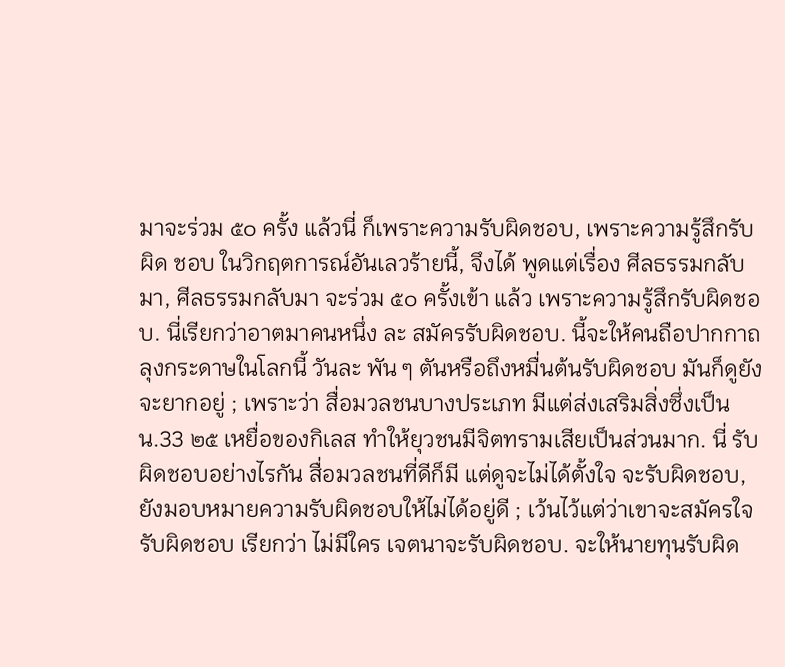มาจะร่วม ๕๐ ครั้ง แล้วนี่ ก็เพราะความรับผิดชอบ, เพราะความรู้สึกรับผิด ชอบ ในวิกฤตการณ์อันเลวร้ายนี้, จึงได้ พูดแต่เรื่อง ศีลธรรมกลับมา, ศีลธรรมกลับมา จะร่วม ๕๐ ครั้งเข้า แล้ว เพราะความรู้สึกรับผิดชอบ. นี่เรียกว่าอาตมาคนหนึ่ง ละ สมัครรับผิดชอบ. นี้จะให้คนถือปากกาถลุงกระดาษในโลกนี้ วันละ พัน ๆ ตันหรือถึงหมื่นต้นรับผิดชอบ มันก็ดูยังจะยากอยู่ ; เพราะว่า สื่อมวลชนบางประเภท มีแต่ส่งเสริมสิ่งซึ่งเป็น
น.33 ๒๕ เหยื่อของกิเลส ทำให้ยุวชนมีจิตทรามเสียเป็นส่วนมาก. นี่ รับผิดชอบอย่างไรกัน สื่อมวลชนที่ดีก็มี แต่ดูจะไม่ได้ตั้งใจ จะรับผิดชอบ, ยังมอบหมายความรับผิดชอบให้ไม่ได้อยู่ดี ; เว้นไว้แต่ว่าเขาจะสมัครใจรับผิดชอบ เรียกว่า ไม่มีใคร เจตนาจะรับผิดชอบ. จะให้นายทุนรับผิด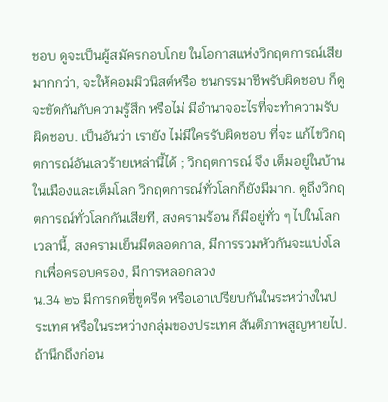ชอบ ดูจะเป็นผู้สมัครกอบโกย ในโอกาสแห่งวิกฤตการณ์เสียมากกว่า, จะให้คอมมิวนิสต์หรือ ชนกรรมาชีพรับผิดชอบ ก็ดูจะขัดกันกับความรู้สึก หรือไม่ มีอำนาจอะไรที่จะทำความรับผิดชอบ. เป็นอันว่า เรายัง ไม่มีใครรับผิดชอบ ที่จะ แก้ไขวิกฤตการณ์อันเลวร้ายเหล่านี้ได้ ; วิกฤตการณ์ จึง เต็มอยู่ในบ้านในเมืองและเต็มโลก วิกฤตการณ์ทั่วโลกก็ยังมีมาก. ดูถึงวิกฤตการณ์ทั่วโลกกันเสียที, สงครามร้อน ก็มีอยู่ทั่ว ๆ ไปในโลกเวลานี้, สงครามเย็นมีตลอดกาล, มีการรวมหัวกันจะแบ่งโลกเพื่อครอบครอง, มีการหลอกลวง
น.34 ๒๖ มีการกดขี่ขูดรีด หรือเอาเปรียบกันในระหว่างในประเทศ หรือในระหว่างกลุ่มของประเทศ สันติภาพสูญหายไป. ถ้านึกถึงก่อน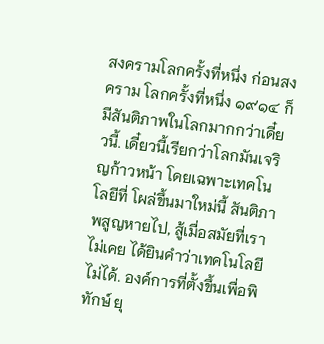สงครามโลกครั้งที่หนึ่ง ก่อนสงคราม โลกครั้งที่หนึ่ง ๑๙๑๔ ก็มีสันติภาพในโลกมากกว่าเดี๋ยวนี้. เดี๋ยวนี้เรียกว่าโลกมันเจริญก้าวหน้า โดยเฉพาะเทคโนโลยีที่ โผล่ขึ้นมาใหม่นี้ สันติภาพสูญหายไป, สู้เมื่อสมัยที่เราไม่เคย ได้ยินคำว่าเทคโนโลยีไม่ได้. องค์การที่ตั้งขึ้นเพื่อพิทักษ์ ยุ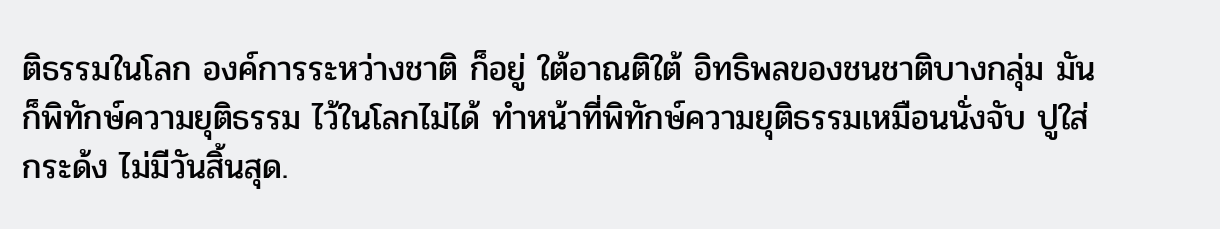ติธรรมในโลก องค์การระหว่างชาติ ก็อยู่ ใต้อาณติใต้ อิทธิพลของชนชาติบางกลุ่ม มันก็พิทักษ์ความยุติธรรม ไว้ในโลกไม่ได้ ทำหน้าที่พิทักษ์ความยุติธรรมเหมือนนั่งจับ ปูใส่กระด้ง ไม่มีวันสิ้นสุด.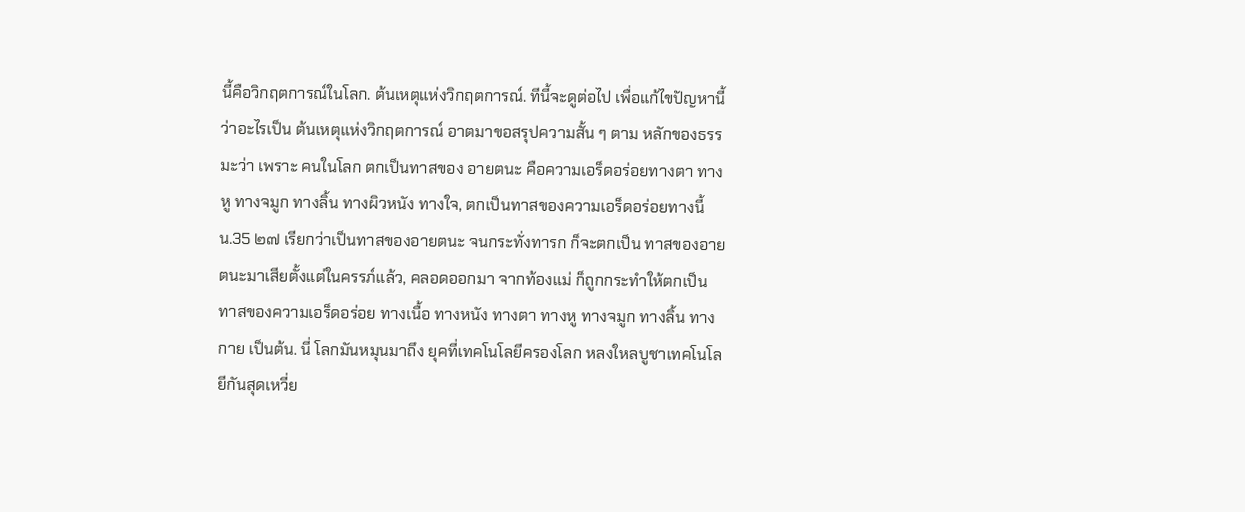นี้คือวิกฤตการณ์ในโลก. ต้นเหตุแห่งวิกฤตการณ์. ทีนี้จะดูต่อไป เพื่อแก้ไขปัญหานี้ ว่าอะไรเป็น ต้นเหตุแห่งวิกฤตการณ์ อาตมาขอสรุปความสั้น ๆ ตาม หลักของธรรมะว่า เพราะ คนในโลก ตกเป็นทาสของ อายตนะ คือความเอร็ดอร่อยทางตา ทางหู ทางจมูก ทางลิ้น ทางผิวหนัง ทางใจ, ตกเป็นทาสของความเอร็ดอร่อยทางนี้
น.35 ๒๗ เรียกว่าเป็นทาสของอายตนะ จนกระทั่งทารก ก็จะตกเป็น ทาสของอายตนะมาเสียตั้งแต่ในครรภ์แล้ว, คลอดออกมา จากท้องแม่ ก็ถูกกระทำให้ตกเป็นทาสของความเอร็ดอร่อย ทางเนื้อ ทางหนัง ทางตา ทางหู ทางจมูก ทางลิ้น ทางกาย เป็นต้น. นี่ โลกมันหมุนมาถึง ยุคที่เทคโนโลยีครองโลก หลงใหลบูชาเทคโนโลยีกันสุดเหวี่ย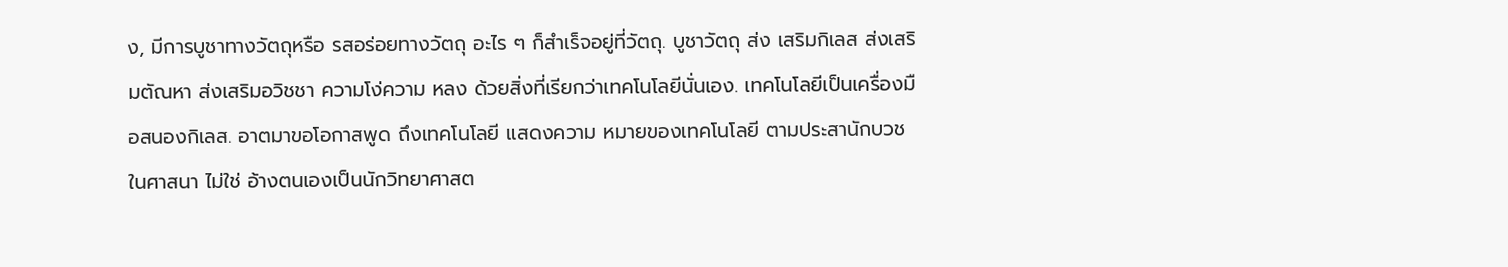ง, มีการบูชาทางวัตถุหรือ รสอร่อยทางวัตถุ อะไร ๆ ก็สำเร็จอยู่ที่วัตถุ. บูชาวัตถุ ส่ง เสริมกิเลส ส่งเสริมตัณหา ส่งเสริมอวิชชา ความโง่ความ หลง ด้วยสิ่งที่เรียกว่าเทคโนโลยีนั่นเอง. เทคโนโลยีเป็นเครื่องมือสนองกิเลส. อาตมาขอโอกาสพูด ถึงเทคโนโลยี แสดงความ หมายของเทคโนโลยี ตามประสานักบวชในศาสนา ไม่ใช่ อ้างตนเองเป็นนักวิทยาศาสต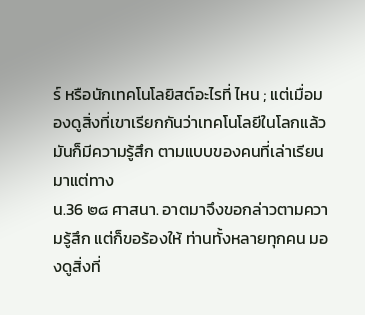ร์ หรือนักเทคโนโลยิสต์อะไรที่ ไหน ; แต่เมื่อมองดูสิ่งที่เขาเรียกกันว่าเทคโนโลยีในโลกแล้ว มันก็มีความรู้สึก ตามแบบของคนที่เล่าเรียนมาแต่ทาง
น.36 ๒๘ ศาสนา. อาตมาจึงขอกล่าวตามความรู้สึก แต่ก็ขอร้องให้ ท่านทั้งหลายทุกคน มองดูสิ่งที่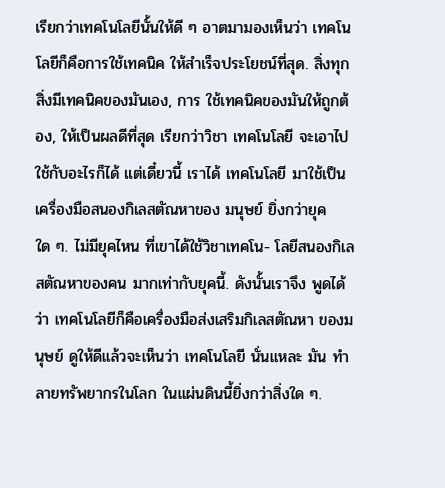เรียกว่าเทคโนโลยีนั้นให้ดี ๆ อาตมามองเห็นว่า เทคโนโลยีก็คือการใช้เทคนิค ให้สำเร็จประโยชน์ที่สุด. สิ่งทุกสิ่งมีเทคนิคของมันเอง, การ ใช้เทคนิคของมันให้ถูกต้อง, ให้เป็นผลดีที่สุด เรียกว่าวิชา เทคโนโลยี จะเอาไปใช้กับอะไรก็ได้ แต่เดี๋ยวนี้ เราได้ เทคโนโลยี มาใช้เป็นเครื่องมือสนองกิเลสตัณหาของ มนุษย์ ยิ่งกว่ายุคใด ๆ. ไม่มียุคไหน ที่เขาได้ใช้วิชาเทคโน- โลยีสนองกิเลสตัณหาของคน มากเท่ากับยุคนี้. ดังนั้นเราจึง พูดได้ว่า เทคโนโลยีก็คือเครื่องมือส่งเสริมกิเลสตัณหา ของมนุษย์ ดูให้ดีแล้วจะเห็นว่า เทคโนโลยี นั่นแหละ มัน ทำลายทรัพยากรในโลก ในแผ่นดินนี้ยิ่งกว่าสิ่งใด ๆ.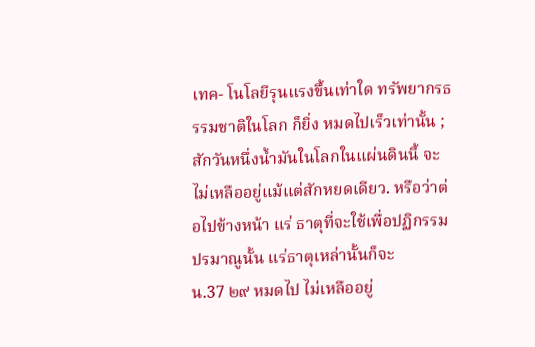เทค- โนโลยีรุนแรงขึ้นเท่าใด ทรัพยากรธรรมชาติในโลก ก็ยิ่ง หมดไปเร็วเท่านั้น ; สักวันหนึ่งน้ำมันในโลกในแผ่นดินนี้ จะไม่เหลืออยู่แม้แต่สักหยดเดียว. หรือว่าต่อไปข้างหน้า แร่ ธาตุที่จะใช้เพื่อปฏิกรรมปรมาณูนั้น แร่ธาตุเหล่านั้นก็จะ
น.37 ๒๙ หมดไป ไม่เหลืออยู่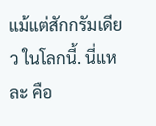แม้แต่สักกรัมเดียว ในโลกนี้. นี่แหละ คือ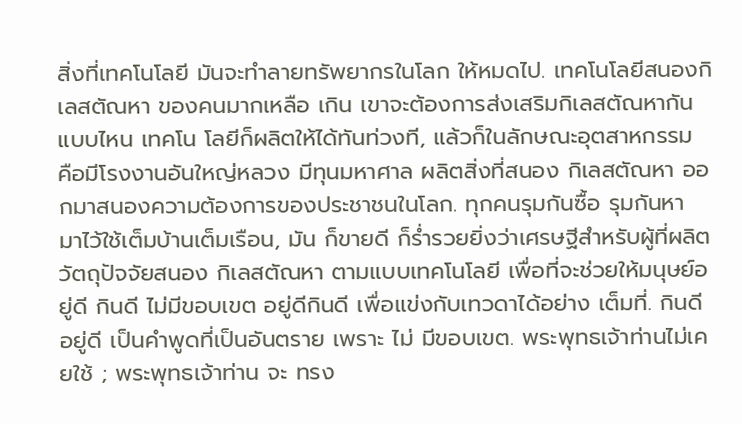สิ่งที่เทคโนโลยี มันจะทำลายทรัพยากรในโลก ให้หมดไป. เทคโนโลยีสนองกิเลสตัณหา ของคนมากเหลือ เกิน เขาจะต้องการส่งเสริมกิเลสตัณหากันแบบไหน เทคโน โลยีก็ผลิตให้ได้ทันท่วงที, แล้วก็ในลักษณะอุตสาหกรรม คือมีโรงงานอันใหญ่หลวง มีทุนมหาศาล ผลิตสิ่งที่สนอง กิเลสตัณหา ออกมาสนองความต้องการของประชาชนในโลก. ทุกคนรุมกันซื้อ รุมกันหา มาไว้ใช้เต็มบ้านเต็มเรือน, มัน ก็ขายดี ก็ร่ำรวยยิ่งว่าเศรษฐีสำหรับผู้ที่ผลิตวัตถุปัจจัยสนอง กิเลสตัณหา ตามแบบเทคโนโลยี เพื่อที่จะช่วยให้มนุษย์อยู่ดี กินดี ไม่มีขอบเขต อยู่ดีกินดี เพื่อแข่งกับเทวดาได้อย่าง เต็มที่. กินดีอยู่ดี เป็นคำพูดที่เป็นอันตราย เพราะ ไม่ มีขอบเขต. พระพุทธเจ้าท่านไม่เคยใช้ ; พระพุทธเจ้าท่าน จะ ทรง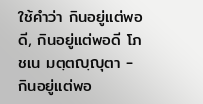ใช้คำว่า กินอยู่แต่พอดี, กินอยู่แต่พอดี โภชเน มตฺตญฺญุตา - กินอยู่แต่พอ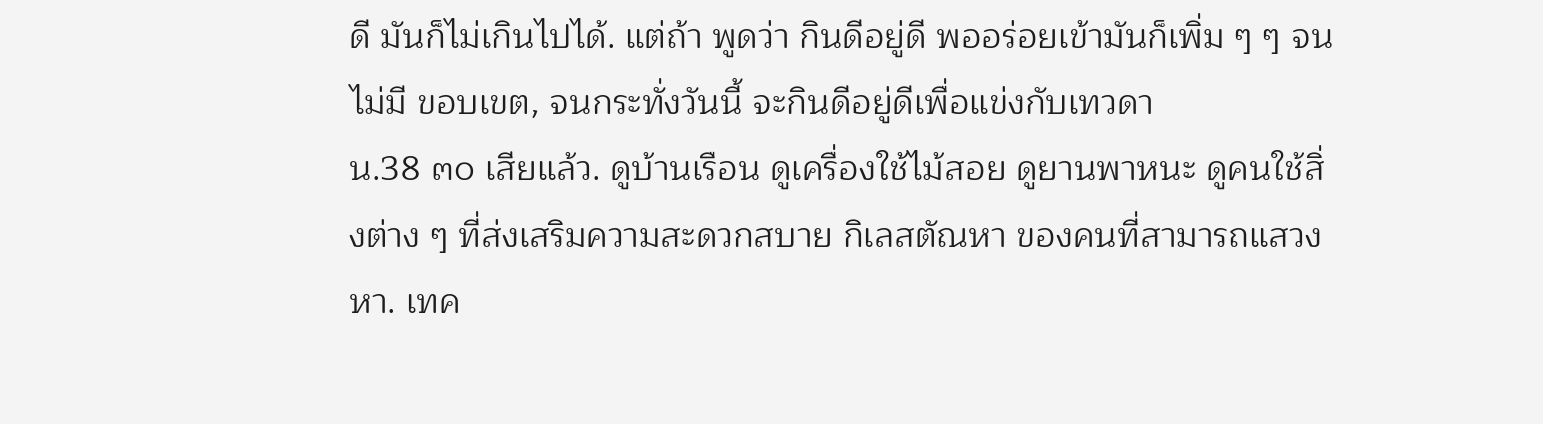ดี มันก็ไม่เกินไปได้. แต่ถ้า พูดว่า กินดีอยู่ดี พออร่อยเข้ามันก็เพิ่ม ๆ ๆ จนไม่มี ขอบเขต, จนกระทั่งวันนี้ จะกินดีอยู่ดีเพื่อแข่งกับเทวดา
น.38 ๓๐ เสียแล้ว. ดูบ้านเรือน ดูเครื่องใช้ไม้สอย ดูยานพาหนะ ดูคนใช้สิ่งต่าง ๆ ที่ส่งเสริมความสะดวกสบาย กิเลสตัณหา ของคนที่สามารถแสวงหา. เทค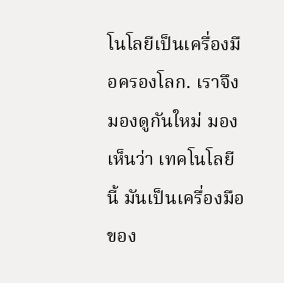โนโลยีเป็นเครื่องมือครองโลก. เราจึงมองดูกันใหม่ มองเห็นว่า เทคโนโลยีนี้ มันเป็นเครื่องมือของ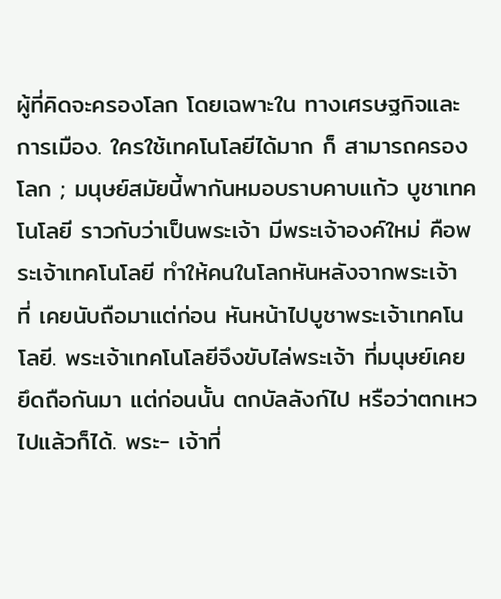ผู้ที่คิดจะครองโลก โดยเฉพาะใน ทางเศรษฐกิจและการเมือง. ใครใช้เทคโนโลยีได้มาก ก็ สามารถครองโลก ; มนุษย์สมัยนี้พากันหมอบราบคาบแก้ว บูชาเทคโนโลยี ราวกับว่าเป็นพระเจ้า มีพระเจ้าองค์ใหม่ คือพระเจ้าเทคโนโลยี ทำให้คนในโลกหันหลังจากพระเจ้า ที่ เคยนับถือมาแต่ก่อน หันหน้าไปบูชาพระเจ้าเทคโนโลยี. พระเจ้าเทคโนโลยีจึงขับไล่พระเจ้า ที่มนุษย์เคยยึดถือกันมา แต่ก่อนนั้น ตกบัลลังก์ไป หรือว่าตกเหวไปแล้วก็ได้. พระ- เจ้าที่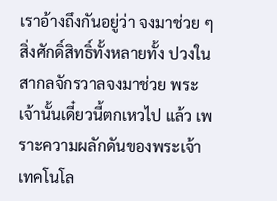เราอ้างถึงกันอยู่ว่า จงมาช่วย ๆ สิ่งศักดิ์สิทธิ์ทั้งหลายทั้ง ปวงในสากลจักรวาลจงมาช่วย พระเจ้านั้นเดี๋ยวนี้ตกเหวไป แล้ว เพราะความผลักดันของพระเจ้าเทคโนโล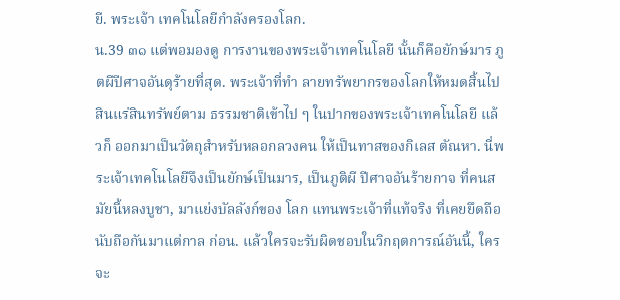ยี. พระเจ้า เทคโนโลยีกำลังครองโลก.
น.39 ๓๑ แต่พอมองดู การงานของพระเจ้าเทคโนโลยี นั้นก็คือยักษ์มาร ภูตผีปีศาจอันดุร้ายที่สุด. พระเจ้าที่ทำ ลายทรัพยากรของโลกให้หมดสิ้นไป สินแร่สินทรัพย์ตาม ธรรมชาติเข้าไป ๆ ในปากของพระเจ้าเทคโนโลยี แล้วก็ ออกมาเป็นวัตถุสำหรับหลอกลวงคน ให้เป็นทาสของกิเลส ตัณหา. นี่พระเจ้าเทคโนโลยีจึงเป็นยักษ์เป็นมาร, เป็นภูติผี ปีศาจอันร้ายกาจ ที่คนสมัยนี้หลงบูชา, มาแย่งบัลลังก์ของ โลก แทนพระเจ้าที่แท้จริง ที่เคยยึดถือนับถือกันมาแต่กาล ก่อน. แล้วใครจะรับผิดชอบในวิกฤตการณ์อันนี้, ใครจะ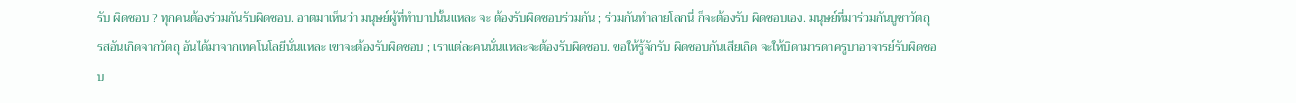รับ ผิดชอบ ? ทุกคนต้องร่วมกันรับผิดชอบ. อาตมาเห็นว่า มนุษย์ผู้ที่ทำบาปนั้นแหละ จะ ต้องรับผิดชอบร่วมกัน ; ร่วมกันทำลายโลกนี่ ก็จะต้องรับ ผิดชอบเอง. มนุษย์ที่มาร่วมกันบูชาวัตถุ รสอันเกิดจากวัตถุ อันได้มาจากเทคโนโลยีนั่นแหละ เขาจะต้องรับผิดชอบ ; เราแต่ละคนนั่นแหละจะต้องรับผิดชอบ. ขอให้รู้จักรับ ผิดชอบกันเสียเถิด จะให้บิดามารดาครูบาอาจารย์รับผิดชอบ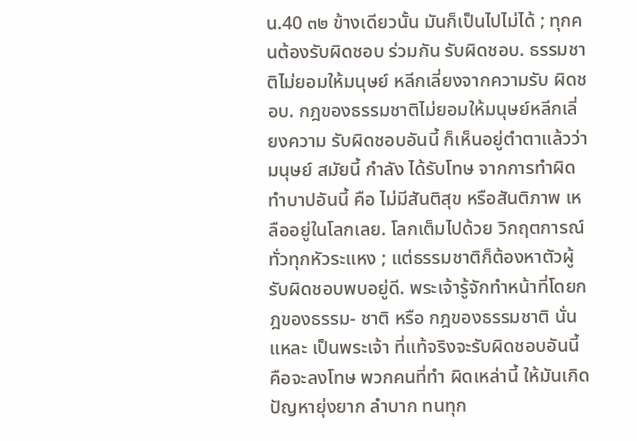น.40 ๓๒ ข้างเดียวนั้น มันก็เป็นไปไม่ได้ ; ทุกคนต้องรับผิดชอบ ร่วมกัน รับผิดชอบ. ธรรมชาติไม่ยอมให้มนุษย์ หลีกเลี่ยงจากความรับ ผิดชอบ. กฎของธรรมชาติไม่ยอมให้มนุษย์หลีกเลี่ยงความ รับผิดชอบอันนี้ ก็เห็นอยู่ตำตาแล้วว่า มนุษย์ สมัยนี้ กำลัง ได้รับโทษ จากการทำผิดทำบาปอันนี้ คือ ไม่มีสันติสุข หรือสันติภาพ เหลืออยู่ในโลกเลย. โลกเต็มไปด้วย วิกฤตการณ์ทั่วทุกหัวระแหง ; แต่ธรรมชาติก็ต้องหาตัวผู้ รับผิดชอบพบอยู่ดี. พระเจ้ารู้จักทำหน้าที่โดยกฎของธรรม- ชาติ หรือ กฎของธรรมชาติ นั่นแหละ เป็นพระเจ้า ที่แท้จริงจะรับผิดชอบอันนี้ คือจะลงโทษ พวกคนที่ทำ ผิดเหล่านี้ ให้มันเกิดปัญหายุ่งยาก ลำบาก ทนทุก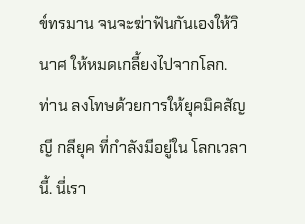ข์ทรมาน จนจะฆ่าฟันกันเองให้วินาศ ให้หมดเกลี้ยงไปจากโลก. ท่าน ลงโทษด้วยการให้ยุคมิคสัญญี กลียุค ที่กำลังมีอยู่ใน โลกเวลานี้. นี่เรา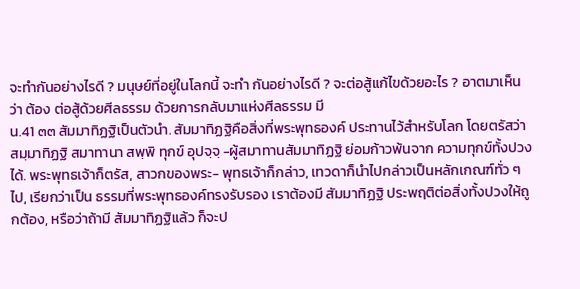จะทำกันอย่างไรดี ? มนุษย์ที่อยู่ในโลกนี้ จะทำ กันอย่างไรดี ? จะต่อสู้แก้ไขด้วยอะไร ? อาตมาเห็นว่า ต้อง ต่อสู้ด้วยศีลธรรม ด้วยการกลับมาแห่งศีลธรรม มี
น.41 ๓๓ สัมมาทิฏฐิเป็นตัวนำ. สัมมาทิฏฐิคือสิ่งที่พระพุทธองค์ ประทานไว้สำหรับโลก โดยตรัสว่า สมฺมาทิฏฐิ สมาทานา สพฺพิ ทุกข์ อุปจฺจฺ -ผู้สมาทานสัมมาทิฏฐิ ย่อมก้าวพ้นจาก ความทุกข์ทั้งปวงได้. พระพุทธเจ้าก็ตรัส, สาวกของพระ- พุทธเจ้าก็กล่าว, เทวดาก็นำไปกล่าวเป็นหลักเกณฑ์ทั่ว ๆ ไป, เรียกว่าเป็น ธรรมที่พระพุทธองค์ทรงรับรอง เราต้องมี สัมมาทิฏฐิ ประพฤติต่อสิ่งทั้งปวงให้ถูกต้อง, หรือว่าถ้ามี สัมมาทิฏฐิแล้ว ก็จะป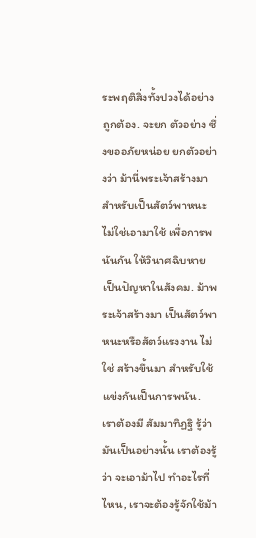ระพฤติสิ่งทั้งปวงได้อย่างถูกต้อง. จะยก ตัวอย่าง ซึ่งขออภัยหน่อย ยกตัวอย่างว่า ม้านี่พระเจ้าสร้างมาสำหรับเป็นสัตว์พาหนะ ไม่ใช่เอามาใช้ เพื่อการพนันกัน ให้วินาศฉิบหาย เป็นปัญหาในสังคม. ม้าพระเจ้าสร้างมา เป็นสัตว์พาหนะหรือสัตว์แรงงาน ไม่ใช่ สร้างขึ้นมา สำหรับใช้แข่งกันเป็นการพนัน. เราต้องมี สัมมาทิฏฐิ รู้ว่ามันเป็นอย่างนั้น เราต้องรู้ว่า จะเอาม้าไป ทำอะไรที่ไหน, เราจะต้องรู้จักใช้ม้า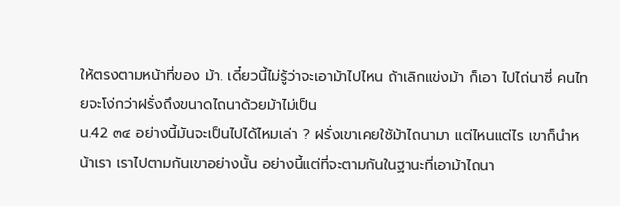ให้ตรงตามหน้าที่ของ ม้า. เดี๋ยวนี้ไม่รู้ว่าจะเอาม้าไปไหน ถ้าเลิกแข่งม้า ก็เอา ไปไถ่นาซี่ คนไทยจะโง่กว่าฝรั่งถึงขนาดไถนาด้วยม้าไม่เป็น
น.42 ๓๔ อย่างนี้มันจะเป็นไปได้ไหมเล่า ? ฝรั่งเขาเคยใช้ม้าไถนามา แต่ไหนแต่ไร เขาก็นำหน้าเรา เราไปตามกันเขาอย่างนั้น อย่างนี้แต่ที่จะตามกันในฐานะที่เอาม้าไถนา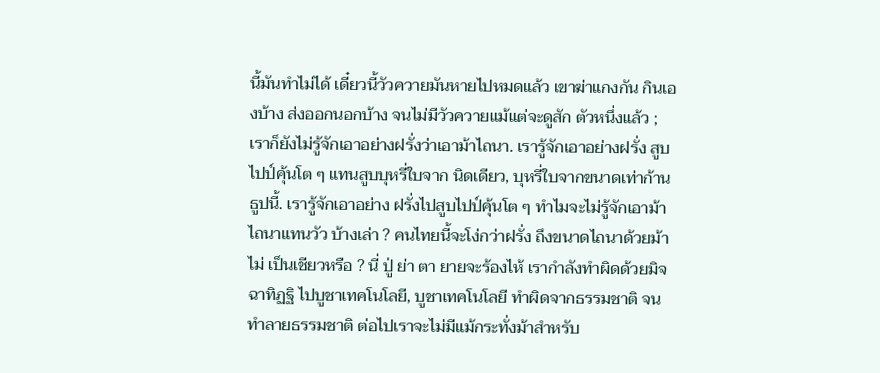นี้มันทำไม่ได้ เดี๋ยวนี้วัวควายมันหายไปหมดแล้ว เขาฆ่าแกงกัน กินเองบ้าง ส่งออกนอกบ้าง จนไม่มีวัวควายแม้แต่จะดูสัก ตัวหนึ่งแล้ว ; เราก็ยังไม่รู้จักเอาอย่างฝรั่งว่าเอาม้าไถนา. เรารู้จักเอาอย่างฝรั่ง สูบไปป์คุ้นโต ๆ แทนสูบบุหรี่ใบจาก นิดเดียว, บุหรี่ใบจากขนาดเท่าก้านธูปนี้. เรารู้จักเอาอย่าง ฝรั่งไปสูบไปป์คุ้นโต ๆ ทำไมจะไม่รู้จักเอาม้าไถนาแทนวัว บ้างเล่า ? คนไทยนี้จะโง่กว่าฝรั่ง ถึงขนาดไถนาด้วยม้าไม่ เป็นเชียวหรือ ? นี่ ปู่ ย่า ตา ยายจะร้องไห้ เรากำลังทำผิดด้วยมิจฉาทิฏฐิ ไปบูชาเทคโนโลยี, บูชาเทคโนโลยี ทำผิดจากธรรมชาติ จนทำลายธรรมชาติ ต่อไปเราจะไม่มีแม้กระทั่งม้าสำหรับ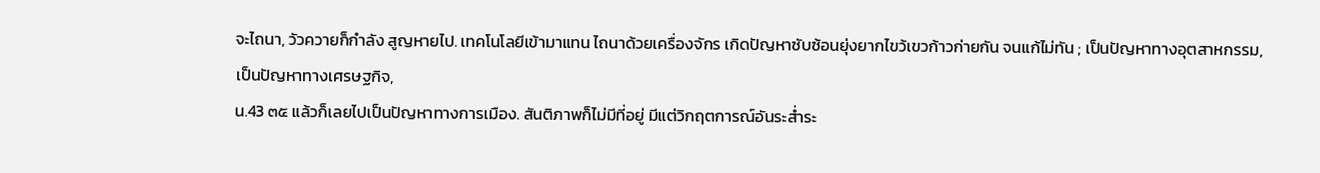จะไถนา, วัวควายก็กำลัง สูญหายไป. เทคโนโลยีเข้ามาแทน ไถนาด้วยเครื่องจักร เกิดปัญหาซับซ้อนยุ่งยากไขว้เขวก้าวก่ายกัน จนแก้ไม่ทัน ; เป็นปัญหาทางอุตสาหกรรม, เป็นปัญหาทางเศรษฐกิจ,
น.43 ๓๕ แล้วก็เลยไปเป็นปัญหาทางการเมือง. สันติภาพก็ไม่มีที่อยู่ มีแต่วิกฤตการณ์อันระส่ำระ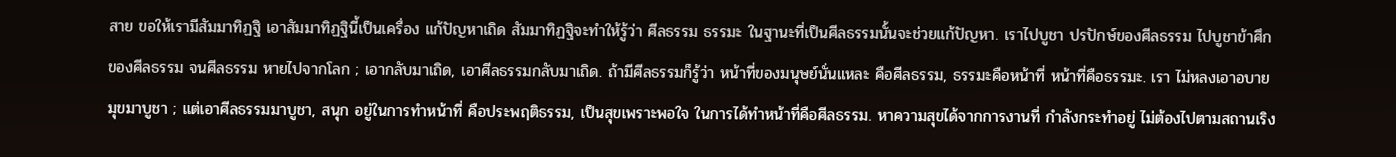สาย ขอให้เรามีสัมมาทิฏฐิ เอาสัมมาทิฏฐินี้เป็นเครื่อง แก้ปัญหาเถิด สัมมาทิฏฐิจะทำให้รู้ว่า ศีลธรรม ธรรมะ ในฐานะที่เป็นศีลธรรมนั้นจะช่วยแก้ปัญหา. เราไปบูชา ปรปักษ์ของศีลธรรม ไปบูชาข้าศึกของศีลธรรม จนศีลธรรม หายไปจากโลก ; เอากลับมาเถิด, เอาศีลธรรมกลับมาเถิด. ถ้ามีศีลธรรมก็รู้ว่า หน้าที่ของมนุษย์นั่นแหละ คือศีลธรรม, ธรรมะคือหน้าที่ หน้าที่คือธรรมะ. เรา ไม่หลงเอาอบายมุขมาบูชา ; แต่เอาศีลธรรมมาบูชา, สนุก อยู่ในการทำหน้าที่ คือประพฤติธรรม, เป็นสุขเพราะพอใจ ในการได้ทำหน้าที่คือศีลธรรม. หาความสุขได้จากการงานที่ กำลังกระทำอยู่ ไม่ต้องไปตามสถานเริง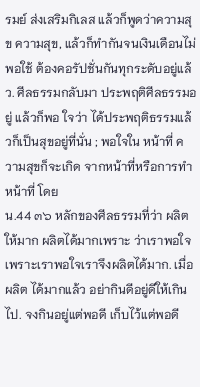รมย์ ส่งเสริมกิเลส แล้วก็พูดว่าความสุข ความสุข, แล้วก็ทำกันจนเงินเดือนไม่ พอใช้ ต้องคอรัปชั่นกันทุกระดับอยู่แล้ว. ศีลธรรมกลับมา ประพฤติศีลธรรมอยู่ แล้วก็พอ ใจว่า ได้ประพฤติธรรมแล้วก็เป็นสุขอยู่ที่นั่น ; พอใจใน หน้าที่ ความสุขก็จะเกิด จากหน้าที่หรือการทำหน้าที่ โดย
น.44 ๓๖ หลักของศีลธรรมที่ว่า ผลิตให้มาก ผลิตได้มากเพราะ ว่าเราพอใจ เพราะเราพอใจเราจึงผลิตได้มาก. เมื่อผลิต ได้มากแล้ว อย่ากินดีอยู่ดีให้เกินไป. จงกินอยู่แต่พอดี เก็บไว้แต่พอดี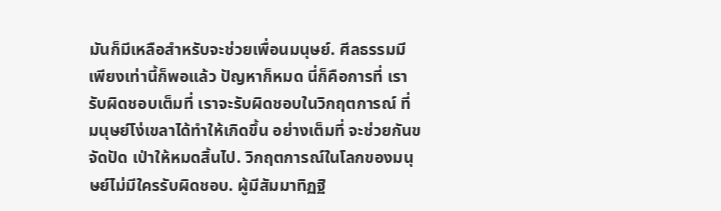มันก็มีเหลือสำหรับจะช่วยเพื่อนมนุษย์. ศีลธรรมมีเพียงเท่านี้ก็พอแล้ว ปัญหาก็หมด นี่ก็คือการที่ เรารับผิดชอบเต็มที่ เราจะรับผิดชอบในวิกฤตการณ์ ที่ มนุษย์โง่เขลาได้ทำให้เกิดขึ้น อย่างเต็มที่ จะช่วยกันขจัดปัด เป่าให้หมดสิ้นไป. วิกฤตการณ์ในโลกของมนุษย์ไม่มีใครรับผิดชอบ. ผู้มีสัมมาทิฏฐิ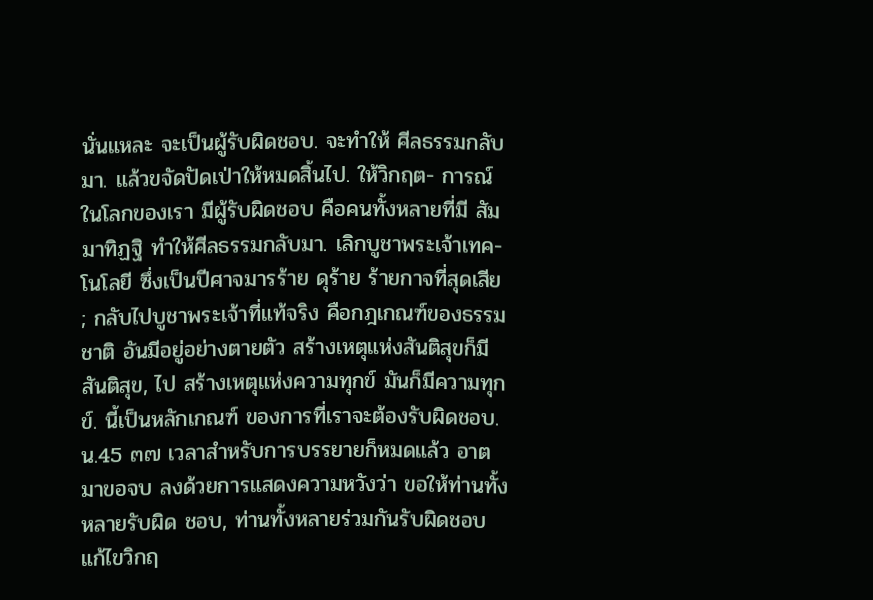นั่นแหละ จะเป็นผู้รับผิดชอบ. จะทำให้ ศีลธรรมกลับมา. แล้วขจัดปัดเป่าให้หมดสิ้นไป. ให้วิกฤต- การณ์ ในโลกของเรา มีผู้รับผิดชอบ คือคนทั้งหลายที่มี สัมมาทิฏฐิ ทำให้ศีลธรรมกลับมา. เลิกบูชาพระเจ้าเทค- โนโลยี ซึ่งเป็นปีศาจมารร้าย ดุร้าย ร้ายกาจที่สุดเสีย ; กลับไปบูชาพระเจ้าที่แท้จริง คือกฎเกณฑ์ของธรรมชาติ อันมีอยู่อย่างตายตัว สร้างเหตุแห่งสันติสุขก็มีสันติสุข, ไป สร้างเหตุแห่งความทุกข์ มันก็มีความทุกข์. นี้เป็นหลักเกณฑ์ ของการที่เราจะต้องรับผิดชอบ.
น.45 ๓๗ เวลาสำหรับการบรรยายก็หมดแล้ว อาตมาขอจบ ลงด้วยการแสดงความหวังว่า ขอให้ท่านทั้งหลายรับผิด ชอบ, ท่านทั้งหลายร่วมกันรับผิดชอบ แก้ไขวิกฤ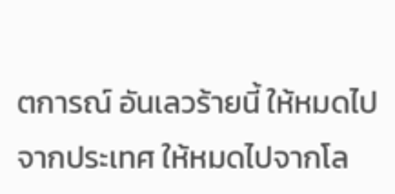ตการณ์ อันเลวร้ายนี้ ให้หมดไปจากประเทศ ให้หมดไปจากโล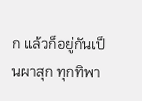ก แล้วก็อยู่กันเป็นผาสุก ทุกทิพา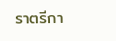ราตรีกา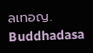ลเทอญ.
Buddhadasa